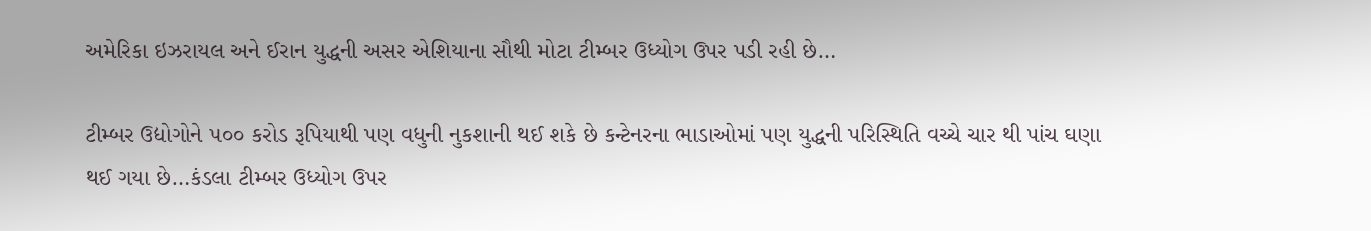અમેરિકા ઇઝરાયલ અને ઈરાન યુદ્ધની અસર એશિયાના સૌથી મોટા ટીમ્બર ઉધ્યોગ ઉપર પડી રહી છે…

ટીમ્બર ઉદ્યોગોને ૫૦૦ કરોડ રૂપિયાથી પણ વધુની નુકશાની થઈ શકે છે કન્ટેનરના ભાડાઓમાં પણ યુદ્ધની પરિસ્થિતિ વચ્ચે ચાર થી પાંચ ઘણા થઈ ગયા છે…કંડલા ટીમ્બર ઉધ્યોગ ઉપર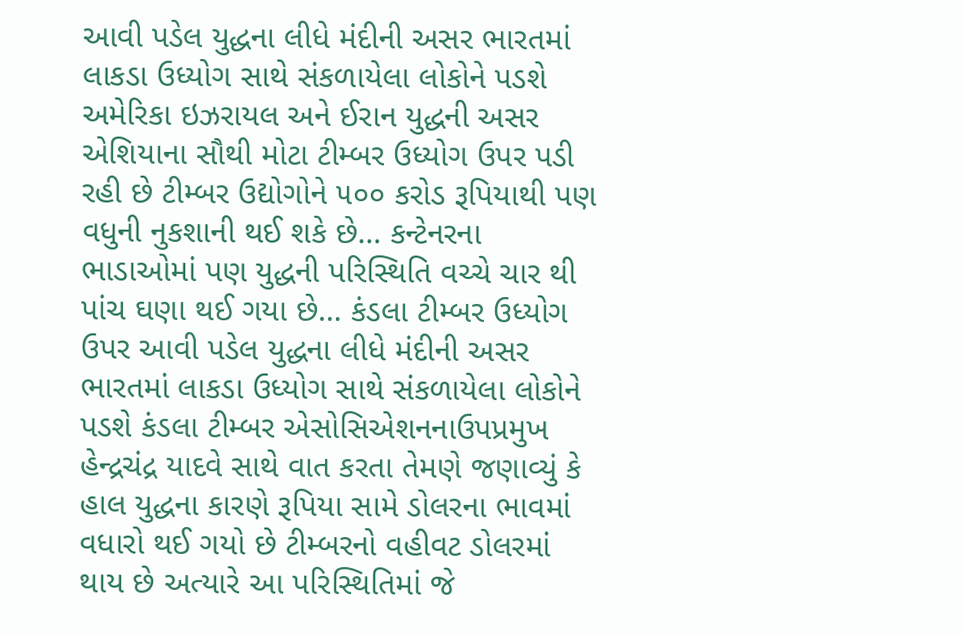આવી પડેલ યુદ્ધના લીધે મંદીની અસર ભારતમાં લાકડા ઉધ્યોગ સાથે સંકળાયેલા લોકોને પડશે અમેરિકા ઇઝરાયલ અને ઈરાન યુદ્ધની અસર એશિયાના સૌથી મોટા ટીમ્બર ઉધ્યોગ ઉપર પડી રહી છે ટીમ્બર ઉદ્યોગોને ૫૦૦ કરોડ રૂપિયાથી પણ વધુની નુકશાની થઈ શકે છે… કન્ટેનરના ભાડાઓમાં પણ યુદ્ધની પરિસ્થિતિ વચ્ચે ચાર થી પાંચ ઘણા થઈ ગયા છે… કંડલા ટીમ્બર ઉધ્યોગ ઉપર આવી પડેલ યુદ્ધના લીધે મંદીની અસર ભારતમાં લાકડા ઉધ્યોગ સાથે સંકળાયેલા લોકોને પડશે કંડલા ટીમ્બર એસોસિએશનનાઉપપ્રમુખ હેન્દ્રચંદ્ર યાદવે સાથે વાત કરતા તેમણે જણાવ્યું કે હાલ યુદ્ધના કારણે રૂપિયા સામે ડોલરના ભાવમાં વધારો થઈ ગયો છે ટીમ્બરનો વહીવટ ડોલરમાં થાય છે અત્યારે આ પરિસ્થિતિમાં જે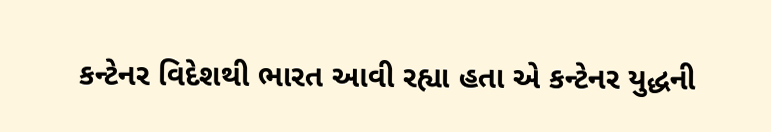કન્ટેનર વિદેશથી ભારત આવી રહ્યા હતા એ કન્ટેનર યુદ્ધની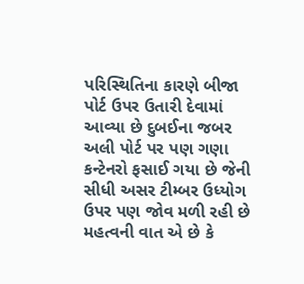પરિસ્થિતિના કારણે બીજા પોર્ટ ઉપર ઉતારી દેવામાં આવ્યા છે દુબઈના જબર અલી પોર્ટ પર પણ ગણા કન્ટેનરો ફસાઈ ગયા છે જેની સીધી અસર ટીમ્બર ઉધ્યોગ ઉપર પણ જોવ મળી રહી છે મહત્વની વાત એ છે કે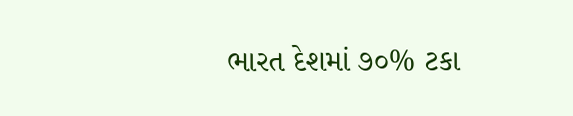ભારત દેશમાં ૭૦% ટકા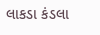લાકડા કંડલા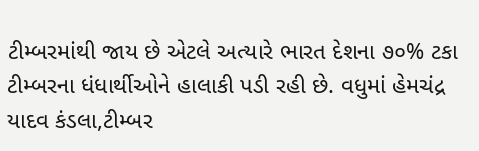ટીમ્બરમાંથી જાય છે એટલે અત્યારે ભારત દેશના ૭૦% ટકા ટીમ્બરના ધંધાર્થીઓને હાલાકી પડી રહી છે. વધુમાં હેમચંદ્ર યાદવ કંડલા,ટીમ્બર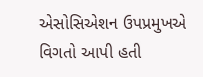એસોસિએશન ઉપપ્રમુખએ વિગતો આપી હતી